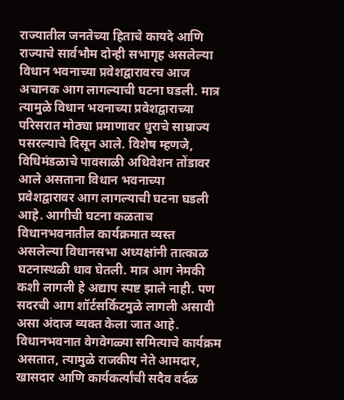राज्यातील जनतेच्या हिताचे कायदे आणि राज्याचे सार्वभौम दोन्ही सभागृह असलेल्या विधान भवनाच्या प्रवेशद्वारावरच आज अचानक आग लागल्याची घटना घडली. मात्र त्यामुळे विधान भवनाच्या प्रवेशद्वाराच्या परिसरात मोठ्या प्रमाणावर धुराचे साम्राज्य पसरल्याचे दिसून आले. विशेष म्हणजे, विधिमंडळाचे पावसाळी अधिवेशन तोंडावर आले असताना विधान भवनाच्या प्रवेशद्वारावर आग लागल्याची घटना घडली आहे. आगीची घटना कळताच विधानभवनातील कार्यक्रमात व्यस्त असलेल्या विधानसभा अध्यक्षांनी तात्काळ घटनास्थळी धाव घेतली. मात्र आग नेमकी कशी लागली हे अद्याप स्पष्ट झाले नाही. पण सदरची आग शॉर्टसर्किटमुळे लागली असावी असा अंदाज व्यक्त केला जात आहे.
विधानभवनात वेगवेगळ्या समित्याचे कार्यक्रम असतात, त्यामुळे राजकीय नेते आमदार, खासदार आणि कार्यकर्त्यांची सदैव वर्दळ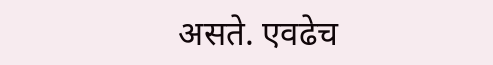असते. एवढेच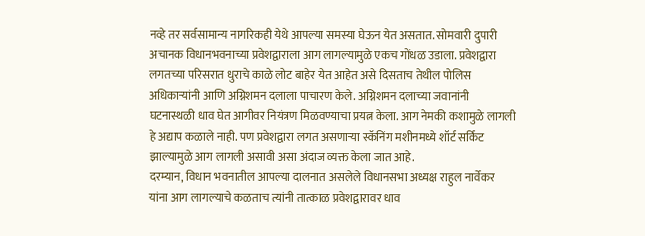नव्हे तर सर्वसामान्य नागरिकही येथे आपल्या समस्या घेऊन येत असतात. सोमवारी दुपारी अचानक विधानभवनाच्या प्रवेशद्वाराला आग लागल्यामुळे एकच गोंधळ उडाला. प्रवेशद्वारा लगतच्या परिसरात धुराचे काळे लोट बाहेर येत आहेत असे दिसताच तेथील पोलिस अधिकाऱ्यांनी आणि अग्निशमन दलाला पाचारण केले. अग्निशमन दलाच्या जवानांनी घटनास्थळी धाव घेत आगीवर नियंत्रण मिळवण्याचा प्रयत्न केला. आग नेमकी कशामुळे लागली हे अद्याप कळाले नाही. पण प्रवेशद्वारा लगत असणाऱ्या स्कॅनिंग मशीनमध्ये शॉर्ट सर्किट झाल्यामुळे आग लागली असावी असा अंदाज व्यक्त केला जात आहे.
दरम्यान, विधान भवनातील आपल्या दालनात असलेले विधानसभा अध्यक्ष राहुल नार्वेकर यांना आग लागल्याचे कळताच त्यांनी तात्काळ प्रवेशद्वारावर धाव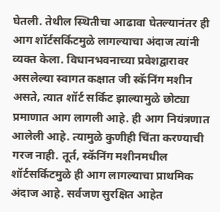घेतली. तेथील स्थितीचा आढावा घेतल्यानंतर ही आग शॉर्टसर्किटमुळे लागल्याचा अंदाज त्यांनी व्यक्त केला. विधानभवनाच्या प्रवेशद्वारावर असलेल्या स्वागत कक्षात जी स्कॅनिंग मशीन असते, त्यात शॉर्ट सर्किट झाल्यामुळे छोट्या प्रमाणात आग लागली आहे. ही आग नियंत्रणात आलेली आहे. त्यामुळे कुणीही चिंता करण्याची गरज नाही. तूर्त, स्कॅनिंग मशीनमधील शॉर्टसर्किटमुळे ही आग लागल्याचा प्राथमिक अंदाज आहे. सर्वजण सुरक्षित आहेत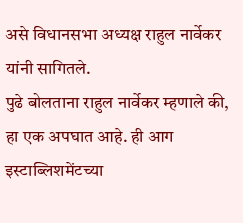असे विधानसभा अध्यक्ष राहुल नार्वेकर यांनी सागितले.
पुढे बोलताना राहुल नार्वेकर म्हणाले की, हा एक अपघात आहे. ही आग इस्टाब्लिशमेंटच्या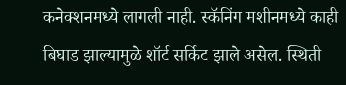कनेक्शनमध्ये लागली नाही. स्कॅनिंग मशीनमध्ये काही बिघाड झाल्यामुळे शॉर्ट सर्किट झाले असेल. स्थिती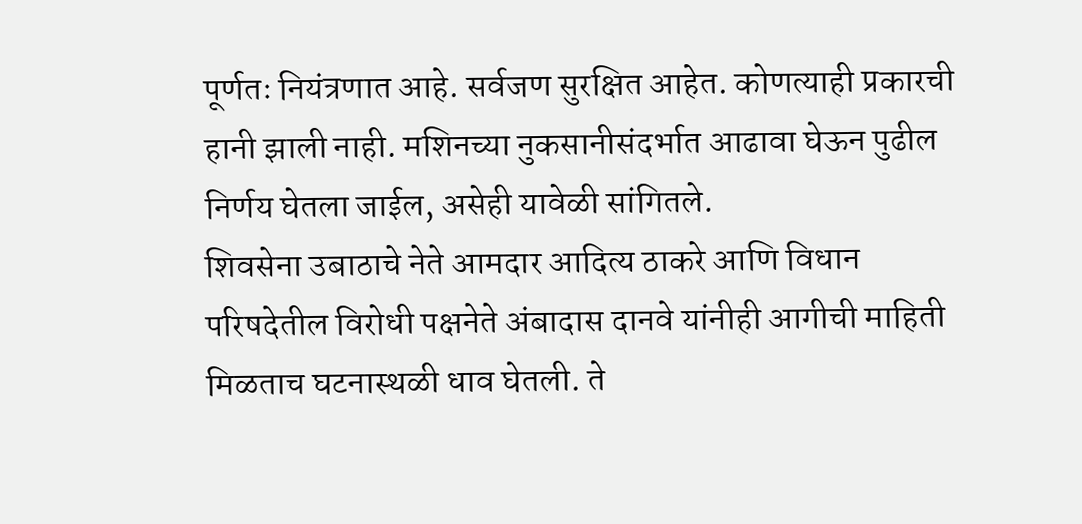पूर्णतः नियंत्रणात आहे. सर्वजण सुरक्षित आहेत. कोणत्याही प्रकारची हानी झाली नाही. मशिनच्या नुकसानीसंदर्भात आढावा घेऊन पुढील निर्णय घेतला जाईल, असेही यावेळी सांगितले.
शिवसेना उबाठाचे नेते आमदार आदित्य ठाकरे आणि विधान परिषदेतील विरोधी पक्षनेते अंबादास दानवे यांनीही आगीची माहिती मिळताच घटनास्थळी धाव घेतली. ते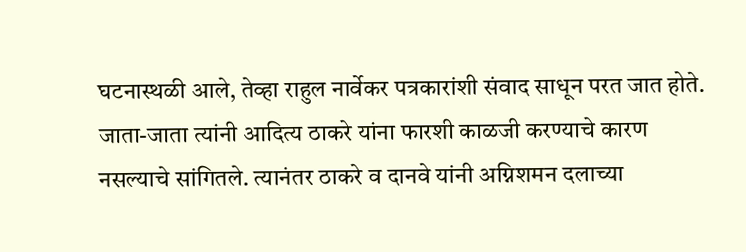घटनास्थळी आले, तेव्हा राहुल नार्वेकर पत्रकारांशी संवाद साधून परत जात होते. जाता-जाता त्यांनी आदित्य ठाकरे यांना फारशी काळजी करण्याचे कारण नसल्याचे सांगितले. त्यानंतर ठाकरे व दानवे यांनी अग्निशमन दलाच्या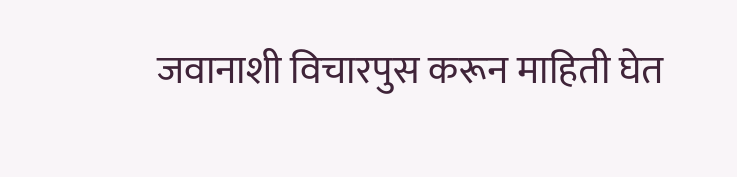जवानाशी विचारपुस करून माहिती घेत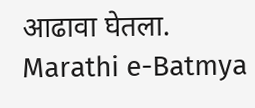आढावा घेतला.
Marathi e-Batmya